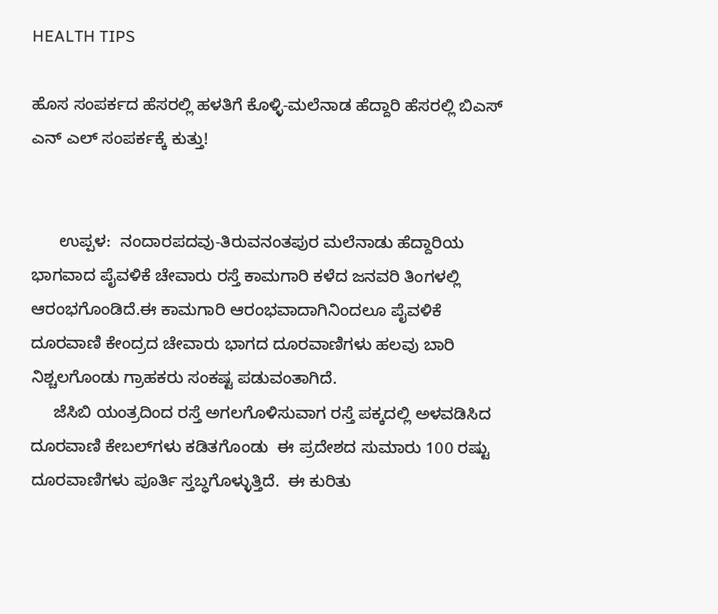HEALTH TIPS

ಹೊಸ ಸಂಪರ್ಕದ ಹೆಸರಲ್ಲಿ ಹಳತಿಗೆ ಕೊಳ್ಳಿ-ಮಲೆನಾಡ ಹೆದ್ದಾರಿ ಹೆಸರಲ್ಲಿ ಬಿಎಸ್ ಎನ್ ಎಲ್ ಸಂಪರ್ಕಕ್ಕೆ ಕುತ್ತು!


      ಉಪ್ಪಳ:  ನಂದಾರಪದವು-ತಿರುವನಂತಪುರ ಮಲೆನಾಡು ಹೆದ್ದಾರಿಯ ಭಾಗವಾದ ಪೈವಳಿಕೆ ಚೇವಾರು ರಸ್ತೆ ಕಾಮಗಾರಿ ಕಳೆದ ಜನವರಿ ತಿಂಗಳಲ್ಲಿ ಆರಂಭಗೊಂಡಿದೆ.ಈ ಕಾಮಗಾರಿ ಆರಂಭವಾದಾಗಿನಿಂದಲೂ ಪೈವಳಿಕೆ ದೂರವಾಣಿ ಕೇಂದ್ರದ ಚೇವಾರು ಭಾಗದ ದೂರವಾಣಿಗಳು ಹಲವು ಬಾರಿ ನಿಶ್ಚಲಗೊಂಡು ಗ್ರಾಹಕರು ಸಂಕಷ್ಟ ಪಡುವಂತಾಗಿದೆ.
     ಜೆಸಿಬಿ ಯಂತ್ರದಿಂದ ರಸ್ತೆ ಅಗಲಗೊಳಿಸುವಾಗ ರಸ್ತೆ ಪಕ್ಕದಲ್ಲಿ ಅಳವಡಿಸಿದ ದೂರವಾಣಿ ಕೇಬಲ್‍ಗಳು ಕಡಿತಗೊಂಡು  ಈ ಪ್ರದೇಶದ ಸುಮಾರು 100 ರಷ್ಟು ದೂರವಾಣಿಗಳು ಪೂರ್ತಿ ಸ್ತಬ್ಧಗೊಳ್ಳುತ್ತಿದೆ.  ಈ ಕುರಿತು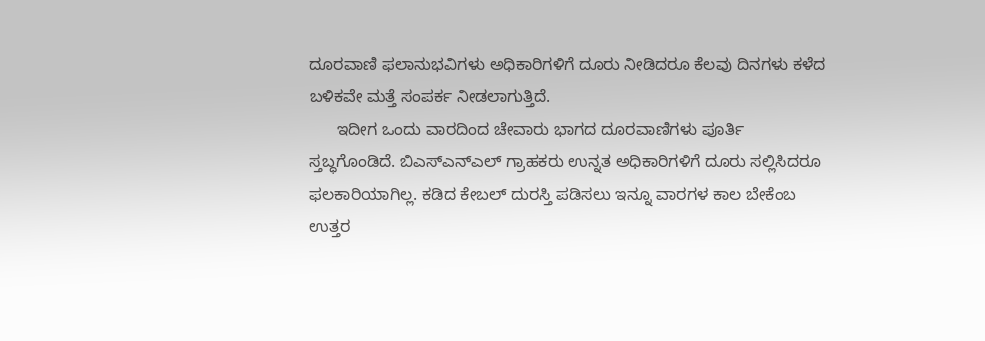ದೂರವಾಣಿ ಫಲಾನುಭವಿಗಳು ಅಧಿಕಾರಿಗಳಿಗೆ ದೂರು ನೀಡಿದರೂ ಕೆಲವು ದಿನಗಳು ಕಳೆದ ಬಳಿಕವೇ ಮತ್ತೆ ಸಂಪರ್ಕ ನೀಡಲಾಗುತ್ತಿದೆ.
      ಇದೀಗ ಒಂದು ವಾರದಿಂದ ಚೇವಾರು ಭಾಗದ ದೂರವಾಣಿಗಳು ಪೂರ್ತಿ ಸ್ತಬ್ಧಗೊಂಡಿದೆ. ಬಿಎಸ್‍ಎನ್‍ಎಲ್ ಗ್ರಾಹಕರು ಉನ್ನತ ಅಧಿಕಾರಿಗಳಿಗೆ ದೂರು ಸಲ್ಲಿಸಿದರೂ ಫಲಕಾರಿಯಾಗಿಲ್ಲ. ಕಡಿದ ಕೇಬಲ್ ದುರಸ್ತಿ ಪಡಿಸಲು ಇನ್ನೂ ವಾರಗಳ ಕಾಲ ಬೇಕೆಂಬ ಉತ್ತರ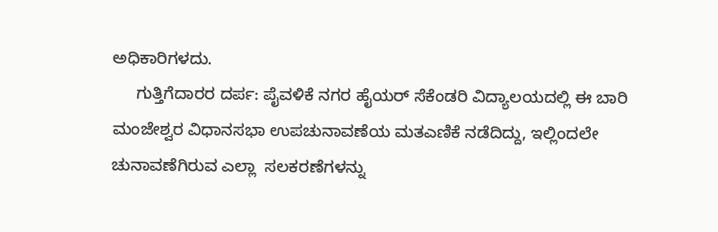ಅಧಿಕಾರಿಗಳದು.
     ಗುತ್ತಿಗೆದಾರರ ದರ್ಪ: ಪೈವಳಿಕೆ ನಗರ ಹೈಯರ್ ಸೆಕೆಂಡರಿ ವಿದ್ಯಾಲಯದಲ್ಲಿ ಈ ಬಾರಿ ಮಂಜೇಶ್ವರ ವಿಧಾನಸಭಾ ಉಪಚುನಾವಣೆಯ ಮತಎಣಿಕೆ ನಡೆದಿದ್ದು, ಇಲ್ಲಿಂದಲೇ ಚುನಾವಣೆಗಿರುವ ಎಲ್ಲಾ  ಸಲಕರಣೆಗಳನ್ನು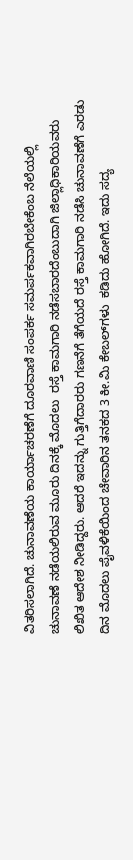ವಿತರಿಸಲಾಗಿದೆ. ಚುನಾವಣೆಯ ಕಾರ್ಯಾಚರಣೆಗೆ ದೂರವಾಣಿ ಸಂಪರ್ಕ ಸಮರ್ಪಕವಾಗಿರಬೇಕೆಂಬ ನೆಲೆಯಲ್ಲಿ  ಚುನಾವಣೆ ನಡೆಯಲಿರುವ ಮೂರು ದಿನಕ್ಕೆ ಮೊದಲು  ರಸ್ತೆ ಕಾಮಗಾರಿ ನಡೆಸಬಾರದೆಂಬುದಾಗಿ ಜಿಲ್ಲಾಧಿಕಾರಿಯವರು ಲಿಖಿತ ಆದೇಶ ನೀಡಿದ್ದರು. ಆದರೆ ಇದನ್ನು ಗುತ್ತಿಗೆದಾರರು ಗಣನೆಗೆ ತೆಗೆಯದೆ ರಸ್ತೆ ಕಾಮಗಾರಿ ನಡೆಸಿ ಚುನಾವಣೆಗೆ ಎರಡು ದಿನ ಮೊದಲು ಪೈವಳಿಕೆಯಿಂದ ಚೇವಾರಿನ ತನಕದ 3 ಕೀ.ಮಿ ಕೇಬಲ್‍ಗಳು  ಕಡಿದು ಹೋಗಿದೆ. ಇದು ಸದ್ಯ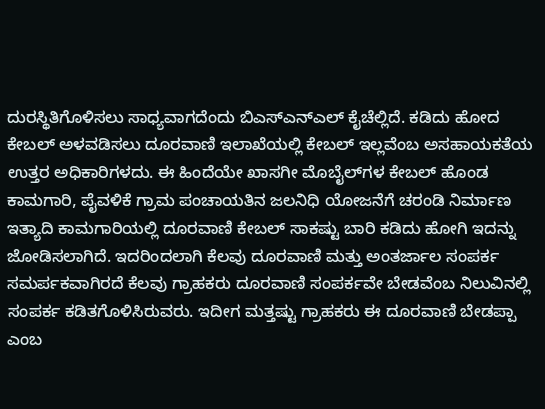ದುರಸ್ಥಿತಿಗೊಳಿಸಲು ಸಾಧ್ಯವಾಗದೆಂದು ಬಿಎಸ್‍ಎನ್‍ಎಲ್ ಕೈಚೆಲ್ಲಿದೆ. ಕಡಿದು ಹೋದ ಕೇಬಲ್ ಅಳವಡಿಸಲು ದೂರವಾಣಿ ಇಲಾಖೆಯಲ್ಲಿ ಕೇಬಲ್ ಇಲ್ಲವೆಂಬ ಅಸಹಾಯಕತೆಯ ಉತ್ತರ ಅಧಿಕಾರಿಗಳದು. ಈ ಹಿಂದೆಯೇ ಖಾಸಗೀ ಮೊಬೈಲ್‍ಗಳ ಕೇಬಲ್ ಹೊಂಡ ಕಾಮಗಾರಿ, ಪೈವಳಿಕೆ ಗ್ರಾಮ ಪಂಚಾಯತಿನ ಜಲನಿಧಿ ಯೋಜನೆಗೆ ಚರಂಡಿ ನಿರ್ಮಾಣ ಇತ್ಯಾದಿ ಕಾಮಗಾರಿಯಲ್ಲಿ ದೂರವಾಣಿ ಕೇಬಲ್ ಸಾಕಷ್ಟು ಬಾರಿ ಕಡಿದು ಹೋಗಿ ಇದನ್ನು ಜೋಡಿಸಲಾಗಿದೆ. ಇದರಿಂದಲಾಗಿ ಕೆಲವು ದೂರವಾಣಿ ಮತ್ತು ಅಂತರ್ಜಾಲ ಸಂಪರ್ಕ ಸಮರ್ಪಕವಾಗಿರದೆ ಕೆಲವು ಗ್ರಾಹಕರು ದೂರವಾಣಿ ಸಂಪರ್ಕವೇ ಬೇಡವೆಂಬ ನಿಲುವಿನಲ್ಲಿ ಸಂಪರ್ಕ ಕಡಿತಗೊಳಿಸಿರುವರು. ಇದೀಗ ಮತ್ತಷ್ಟು ಗ್ರಾಹಕರು ಈ ದೂರವಾಣಿ ಬೇಡಪ್ಪಾ ಎಂಬ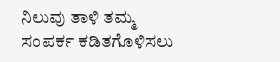ನಿಲುವು ತಾಳಿ ತಮ್ಮ ಸಂಪರ್ಕ ಕಡಿತಗೊಳಿಸಲು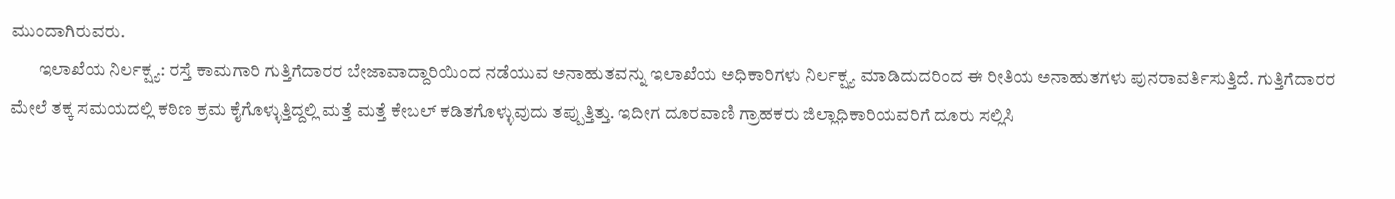ಮುಂದಾಗಿರುವರು.
        ಇಲಾಖೆಯ ನಿರ್ಲಕ್ಷ್ಯ: ರಸ್ತೆ ಕಾಮಗಾರಿ ಗುತ್ತಿಗೆದಾರರ ಬೇಜಾವಾದ್ದಾರಿಯಿಂದ ನಡೆಯುವ ಅನಾಹುತವನ್ನು ಇಲಾಖೆಯ ಅಧಿಕಾರಿಗಳು ನಿರ್ಲಕ್ಷ್ಯ ಮಾಡಿದುದರಿಂದ ಈ ರೀತಿಯ ಅನಾಹುತಗಳು ಪುನರಾವರ್ತಿಸುತ್ತಿದೆ. ಗುತ್ತಿಗೆದಾರರ ಮೇಲೆ ತಕ್ಕ ಸಮಯದಲ್ಲಿ ಕಠಿಣ ಕ್ರಮ ಕೈಗೊಳ್ಳುತ್ತಿದ್ದಲ್ಲಿ ಮತ್ತೆ ಮತ್ತೆ ಕೇಬಲ್ ಕಡಿತಗೊಳ್ಳುವುದು ತಪ್ಪುತ್ತಿತ್ತು. ಇದೀಗ ದೂರವಾಣಿ ಗ್ರಾಹಕರು ಜಿಲ್ಲಾಧಿಕಾರಿಯವರಿಗೆ ದೂರು ಸಲ್ಲಿಸಿ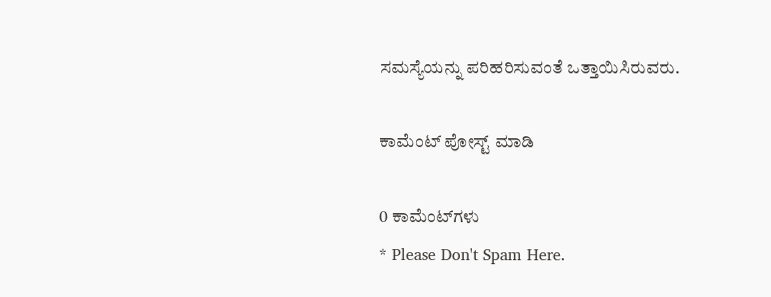ಸಮಸ್ಯೆಯನ್ನು ಪರಿಹರಿಸುವಂತೆ ಒತ್ತಾಯಿಸಿರುವರು.

ಕಾಮೆಂಟ್‌‌ ಪೋಸ್ಟ್‌ ಮಾಡಿ

0 ಕಾಮೆಂಟ್‌ಗಳು
* Please Don't Spam Here.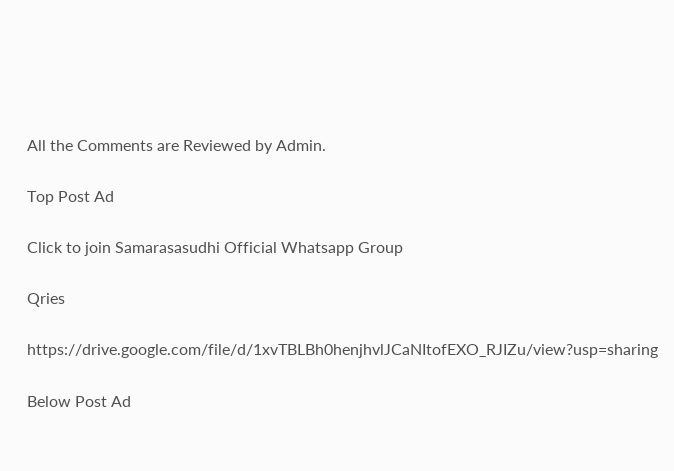All the Comments are Reviewed by Admin.

Top Post Ad

Click to join Samarasasudhi Official Whatsapp Group

Qries

https://drive.google.com/file/d/1xvTBLBh0henjhvlJCaNItofEXO_RJIZu/view?usp=sharing

Below Post Ad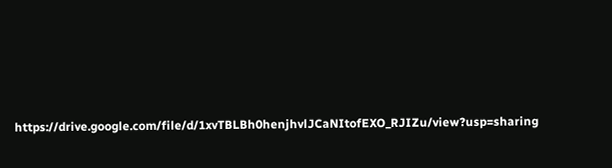https://drive.google.com/file/d/1xvTBLBh0henjhvlJCaNItofEXO_RJIZu/view?usp=sharing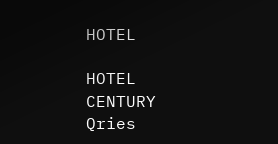HOTEL

HOTEL
CENTURY
Qries